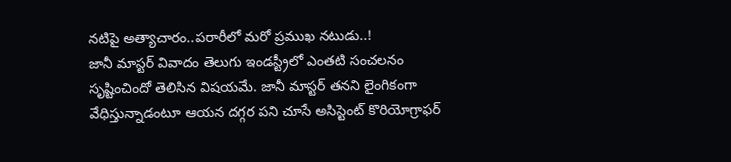నటిపై అత్యాచారం..పరారీలో మరో ప్రముఖ నటుడు..!
జానీ మాస్టర్ వివాదం తెలుగు ఇండస్ట్రీలో ఎంతటి సంచలనం సృష్టించిందో తెలిసిన విషయమే. జానీ మాస్టర్ తనని లైంగికంగా వేధిస్తున్నాడంటూ ఆయన దగ్గర పని చూసే అసిస్టెంట్ కొరియోగ్రాఫర్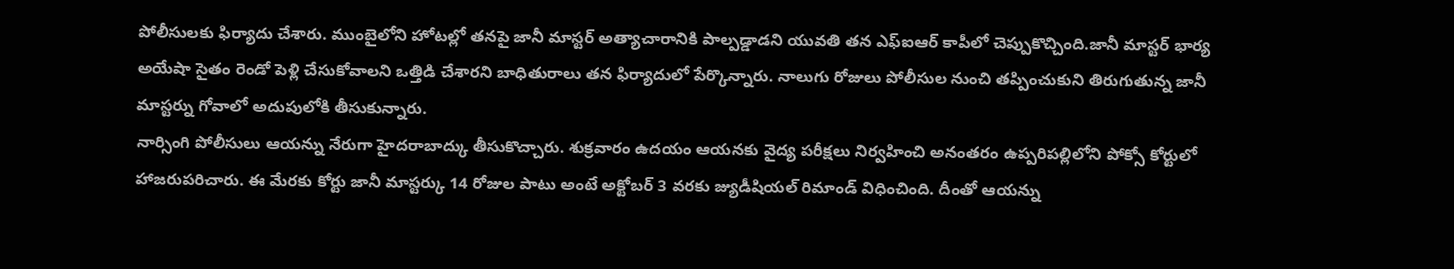పోలీసులకు ఫిర్యాదు చేశారు. ముంబైలోని హోటల్లో తనపై జానీ మాస్టర్ అత్యాచారానికి పాల్పడ్డాడని యువతి తన ఎఫ్ఐఆర్ కాపీలో చెప్పుకొచ్చింది.జానీ మాస్టర్ భార్య అయేషా సైతం రెండో పెళ్లి చేసుకోవాలని ఒత్తిడి చేశారని బాధితురాలు తన ఫిర్యాదులో పేర్కొన్నారు. నాలుగు రోజులు పోలీసుల నుంచి తప్పించుకుని తిరుగుతున్న జానీ మాస్టర్ను గోవాలో అదుపులోకి తీసుకున్నారు.
నార్సింగి పోలీసులు ఆయన్ను నేరుగా హైదరాబాద్కు తీసుకొచ్చారు. శుక్రవారం ఉదయం ఆయనకు వైద్య పరీక్షలు నిర్వహించి అనంతరం ఉప్పరిపల్లిలోని పోక్సో కోర్టులో హాజరుపరిచారు. ఈ మేరకు కోర్టు జానీ మాస్టర్కు 14 రోజుల పాటు అంటే అక్టోబర్ 3 వరకు జ్యుడీషియల్ రిమాండ్ విధించింది. దీంతో ఆయన్ను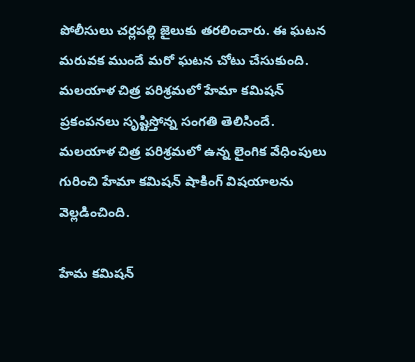పోలీసులు చర్లపల్లి జైలుకు తరలించారు. ఈ ఘటన మరువక ముందే మరో ఘటన చోటు చేసుకుంది. మలయాళ చిత్ర పరిశ్రమలో హేమా కమిషన్ ప్రకంపనలు సృష్టిస్తోన్న సంగతి తెలిసిందే. మలయాళ చిత్ర పరిశ్రమలో ఉన్న లైంగిక వేధింపులు గురించి హేమా కమిషన్ షాకింగ్ విషయాలను వెల్లడించింది.

హేమ కమిషన్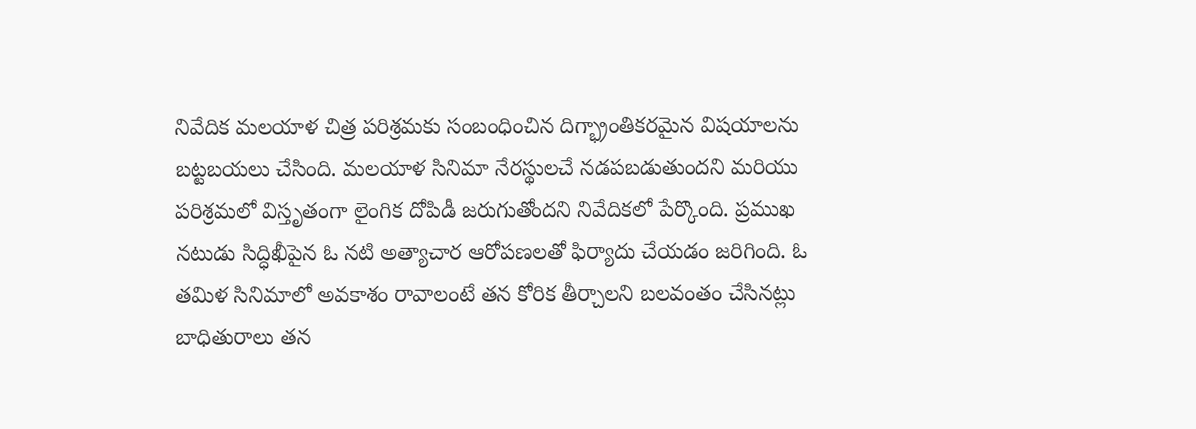నివేదిక మలయాళ చిత్ర పరిశ్రమకు సంబంధించిన దిగ్భ్రాంతికరమైన విషయాలను బట్టబయలు చేసింది. మలయాళ సినిమా నేరస్థులచే నడపబడుతుందని మరియు పరిశ్రమలో విస్తృతంగా లైంగిక దోపిడీ జరుగుతోందని నివేదికలో పేర్కొంది. ప్రముఖ నటుడు సిద్ధిఖీపైన ఓ నటి అత్యాచార ఆరోపణలతో ఫిర్యాదు చేయడం జరిగింది. ఓ తమిళ సినిమాలో అవకాశం రావాలంటే తన కోరిక తీర్చాలని బలవంతం చేసినట్లు బాధితురాలు తన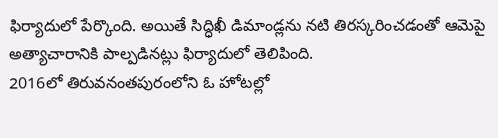ఫిర్యాదులో పేర్కొంది. అయితే సిద్ధిఖీ డిమాండ్లను నటి తిరస్కరించడంతో ఆమెపై అత్యాచారానికి పాల్పడినట్లు ఫిర్యాదులో తెలిపింది.
2016లో తిరువనంతపురంలోని ఓ హోటల్లో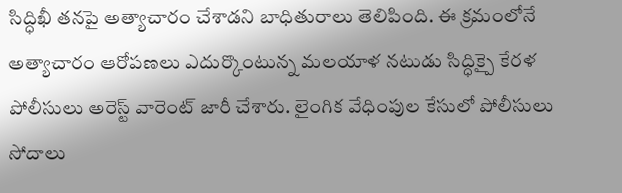సిద్ధిఖీ తనపై అత్యాచారం చేశాడని బాధితురాలు తెలిపింది. ఈ క్రమంలోనే అత్యాచారం ఆరోపణలు ఎదుర్కొంటున్న మలయాళ నటుడు సిద్ధిక్పై కేరళ పోలీసులు అరెస్ట్ వారెంట్ జారీ చేశారు. లైంగిక వేధింపుల కేసులో పోలీసులు సోదాలు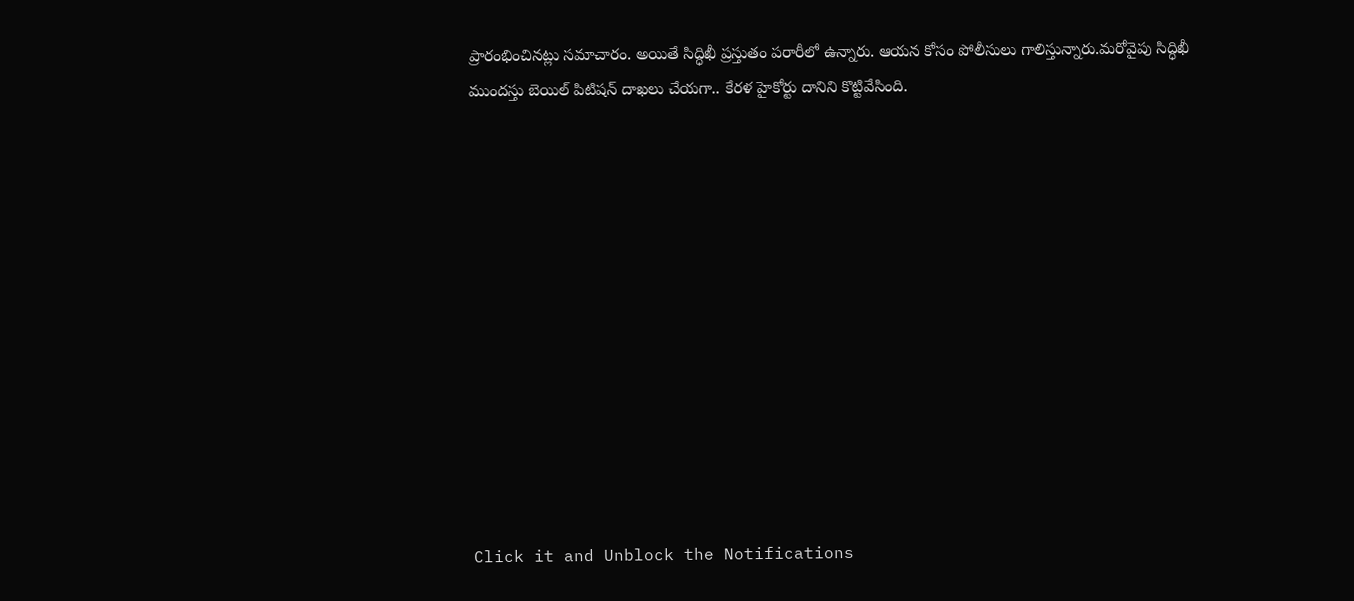ప్రారంభించినట్లు సమాచారం. అయితే సిద్ధిఖీ ప్రస్తుతం పరారీలో ఉన్నారు. ఆయన కోసం పోలీసులు గాలిస్తున్నారు.మరోవైపు సిద్ధిఖీ ముందస్తు బెయిల్ పిటిషన్ దాఖలు చేయగా.. కేరళ హైకోర్టు దానిని కొట్టివేసింది.












Click it and Unblock the Notifications